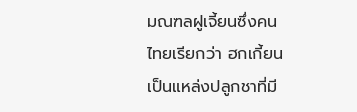มณฑลฝูเจี้ยนซึ่งคนไทยเรียกว่า ฮกเกี้ยนเป็นแหล่งปลูกชาที่มี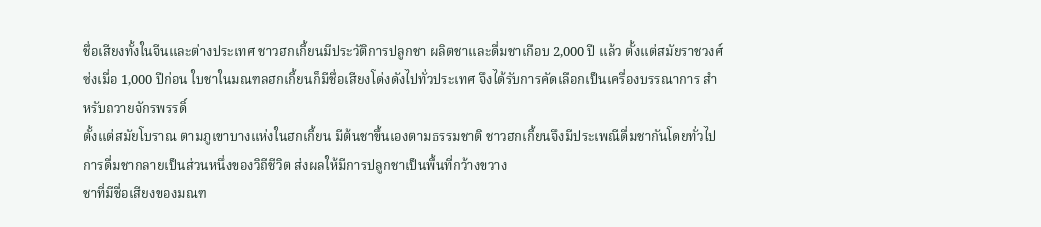ชื่อเสียงทั้งในจีนและต่างประเทศ ชาวฮกเกี้ยนมีประวัติการปลูกชา ผลิตชาและดื่มชาเกือบ 2,000 ปี แล้ว ตั้งแต่สมัยราชวงศ์ซ่งเมื่อ 1,000 ปีก่อน ใบชาในมณฑลฮกเกี้ยนก็มีชื่อเสียงโด่งดังไปทั่วประเทศ จึงได้รับการคัดเลือกเป็นเครื่องบรรณาการ สำหรับถวายจักรพรรดิ์
ตั้งแต่สมัยโบราณ ตามภูเขาบางแห่งในฮกเกี้ยน มีต้นชาขึ้นเองตามธรรมชาติ ชาวฮกเกี้ยนจึงมีประเพณีดื่มชากันโดยทั่วไป การดื่มชากลายเป็นส่วนหนึ่งของวิถีชีวิต ส่งผลให้มีการปลูกชาเป็นพื้นที่กว้างขวาง
ชาที่มีชื่อเสียงของมณฑ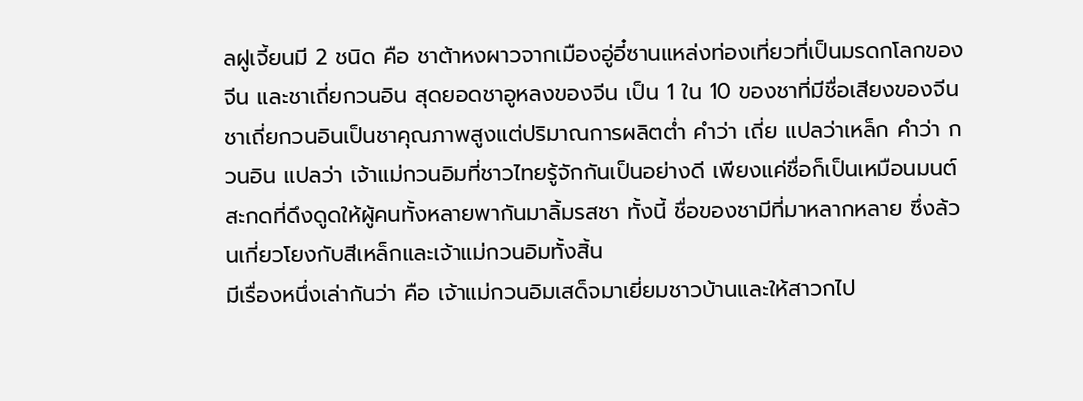ลฝูเจี้ยนมี 2 ชนิด คือ ชาต้าหงผาวจากเมืองอู่อี๋ซานแหล่งท่องเที่ยวที่เป็นมรดกโลกของจีน และชาเถี่ยกวนอิน สุดยอดชาอูหลงของจีน เป็น 1 ใน 10 ของชาที่มีชื่อเสียงของจีน
ชาเถี่ยกวนอินเป็นชาคุณภาพสูงแต่ปริมาณการผลิตต่ำ คำว่า เถี่ย แปลว่าเหล็ก คำว่า กวนอิน แปลว่า เจ้าแม่กวนอิมที่ชาวไทยรู้จักกันเป็นอย่างดี เพียงแค่ชื่อก็เป็นเหมือนมนต์สะกดที่ดึงดูดให้ผู้คนทั้งหลายพากันมาลิ้มรสชา ทั้งนี้ ชื่อของชามีที่มาหลากหลาย ซึ่งล้วนเกี่ยวโยงกับสีเหล็กและเจ้าแม่กวนอิมทั้งสิ้น
มีเรื่องหนึ่งเล่ากันว่า คือ เจ้าแม่กวนอิมเสด็จมาเยี่ยมชาวบ้านและให้สาวกไป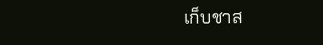เก็บชาส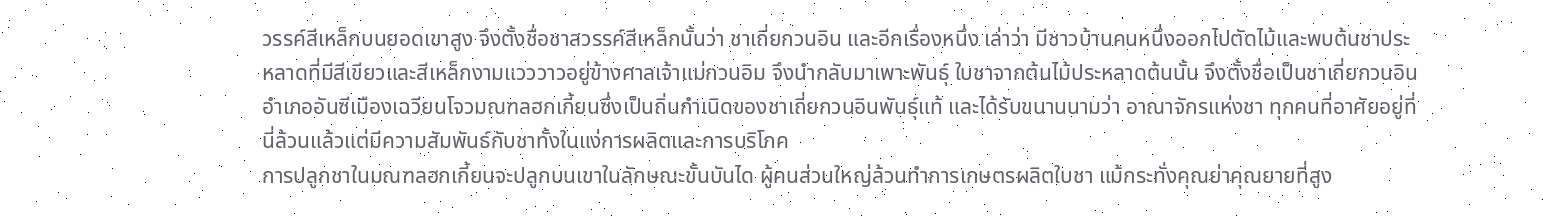วรรค์สีเหล็กบนยอดเขาสูง จึงตั้งชื่อชาสวรรค์สีเหล็กนั้นว่า ชาเถี่ยกวนอิน และอีกเรื่องหนึ่ง เล่าว่า มีชาวบ้านคนหนึ่งออกไปตัดไม้และพบต้นชาประหลาดที่มีสีเขียวและสีเหล็กงามแวววาวอยู่ข้างศาลเจ้าแม่กวนอิม จึงนำกลับมาเพาะพันธุ์ ใบชาจากต้นไม้ประหลาดต้นนั้น จึงตั้งชื่อเป็นชาเถี่ยกวนอิน
อำเภออันซีเมืองเฉวียนโจวมณฑลฮกเกี้ยนซึ่งเป็นถิ่นกำเนิดของชาเถี่ยกวนอินพันธุ์แท้ และได้รับขนานนามว่า อาณาจักรแห่งชา ทุกคนที่อาศัยอยู่ที่นี่ล้วนแล้วแต่มีความสัมพันธ์กับชาทั้งในแง่การผลิตและการบริโภค
การปลูกชาในมณฑลฮกเกี้ยนจะปลูกบนเขาในลักษณะขั้นบันได ผู้คนส่วนใหญ่ล้วนทำการเกษตรผลิตใบชา แม้กระทั่งคุณย่าคุณยายที่สูง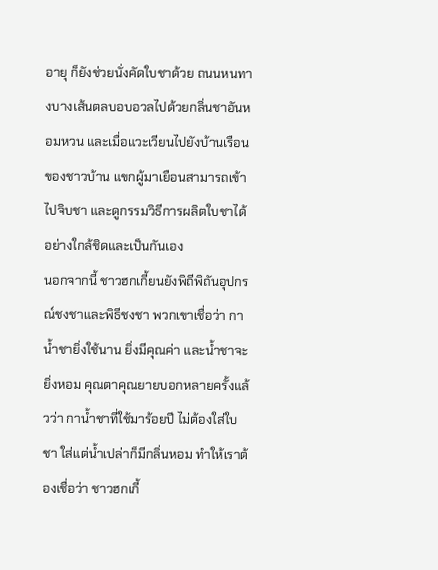อายุ ก็ยังช่วยนั่งคัดใบชาด้วย ถนนหนทางบางเส้นตลบอบอวลไปด้วยกลิ่นชาอันหอมหวน และเมื่อแวะเวียนไปยังบ้านเรือนของชาวบ้าน แขกผู้มาเยือนสามารถเข้าไปจิบชา และดูกรรมวิธีการผลิตใบชาได้อย่างใกล้ชิดและเป็นกันเอง
นอกจากนี้ ชาวฮกเกี้ยนยังพิถีพิถันอุปกรณ์ชงชาและพิธีชงชา พวกเขาเชื่อว่า กาน้ำชายิ่งใช้นาน ยิ่งมีคุณค่า และน้ำชาจะยิ่งหอม คุณตาคุณยายบอกหลายครั้งแล้วว่า กาน้ำชาที่ใช้มาร้อยปี ไม่ต้องใส่ใบชา ใส่แต่น้ำเปล่าก็มีกลิ่นหอม ทำให้เราต้องเชื่อว่า ชาวฮกเกี้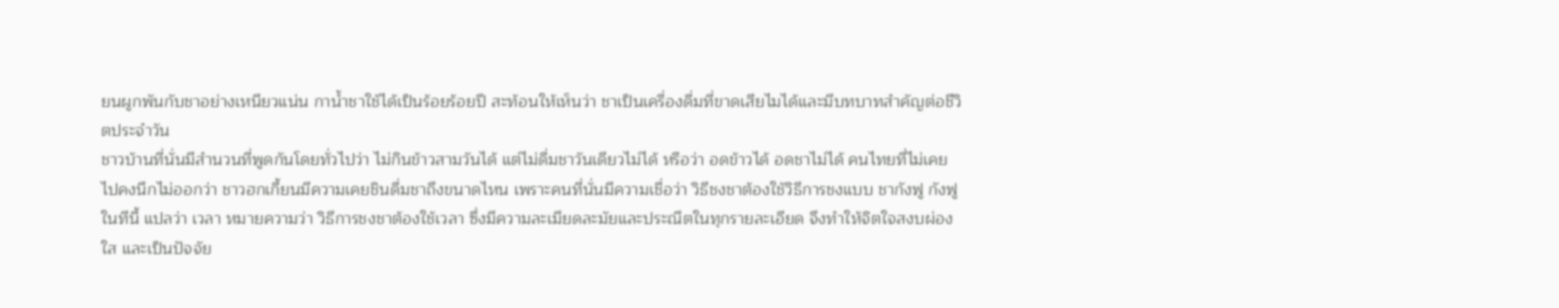ยนผูกพันกับชาอย่างเหนียวแน่น กาน้ำชาใช้ได้เป็นร้อยร้อยปี สะท้อนให้เห็นว่า ชาเป็นเครื่องดื่มที่ขาดเสียไมได้และมีบทบาทสำคัญต่อชีวิตประจำวัน
ชาวบ้านที่นั่นมีสำนวนที่พูดกันโดยทั่วไปว่า ไม่กินข้าวสามวันได้ แต่ไม่ดื่มชาวันเดียวไม่ได้ หรือว่า อดข้าวได้ อดชาไม่ได้ คนไทยที่ไม่เคยไปคงนึกไม่ออกว่า ชาวฮกเกี้ยนมีความเคยชินดื่มชาถึงขนาดไหน เพราะคนที่นั่นมีความเชื่อว่า วิธีชงชาต้องใช้วิธีการชงแบบ ชากังฟู กังฟูในทีนี้ แปลว่า เวลา หมายความว่า วิธีการชงชาต้องใช้เวลา ซึ่งมีความละเมียดละมัยและประณีตในทุกรายละเอียด จึงทำให้จิตใจสงบผ่องใส และเป็นปัจจัย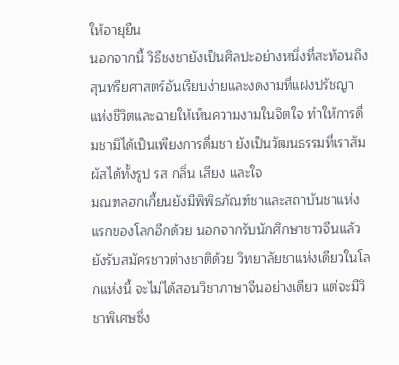ให้อายุยืน
นอกจากนี้ วิธีชงชายังเป็นศิลปะอย่างหนึ่งที่สะท้อนถึงสุนทรียศาสตร์อันเรียบง่ายและงดงามที่แฝงปรัชญาแห่งชีวิตและฉายให้เห็นความงามในจิตใจ ทำให้การดื่มชามิได้เป็นเพียงการดื่มชา ยังเป็นวัฒนธรรมที่เราสัมผัสได้ทั้งรูป รส กลิ่น เสียง และใจ
มณฑลฮกเกี้ยนยังมีพิพิธภัณฑ์ชาและสถาบันชาแห่งแรกของโลกอีกด้วย นอกจากรับนักศึกษาชาวจีนแล้ว ยังรับสมัครชาวต่างชาติด้วย วิทยาลัยชาแห่งเดียวในโลกแห่งนี้ จะไม่ได้สอนวิชาภาษาจีนอย่างเดียว แต่จะมีวิชาพิเศษซึ่ง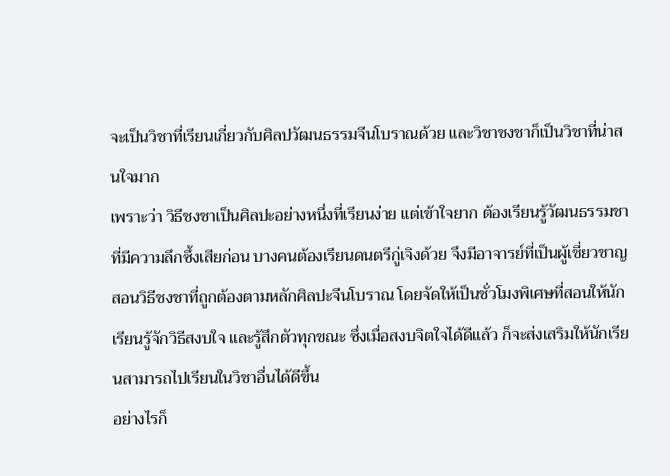จะเป็นวิชาที่เรียนเกี่ยวกับศิลปวัฒนธรรมจีนโบราณด้วย และวิชาชงชาก็เป็นวิชาที่น่าสนใจมาก
เพราะว่า วิธีชงชาเป็นศิลปะอย่างหนึ่งที่เรียนง่าย แต่เข้าใจยาก ต้องเรียนรู้วัฒนธรรมชาที่มีความลึกซึ้งเสียก่อน บางคนต้องเรียนดนตรีกู่เจิงด้วย จึงมีอาจารย์ที่เป็นผู้เชี่ยวชาญสอนวิธีชงชาที่ถูกต้องตามหลักศิลปะจีนโบราณ โดยจัดให้เป็นชั่วโมงพิเศษที่สอนให้นักเรียนรู้จักวิธีสงบใจ และรู้สึกตัวทุกขณะ ซึ่งเมื่อสงบจิตใจได้ดีแล้ว ก็จะส่งเสริมให้นักเรียนสามารถไปเรียนในวิชาอื่นได้ดีขึ้น
อย่างไรก็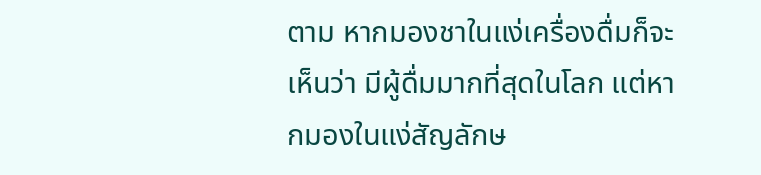ตาม หากมองชาในแง่เครื่องดื่มก็จะเห็นว่า มีผู้ดื่มมากที่สุดในโลก แต่หากมองในแง่สัญลักษ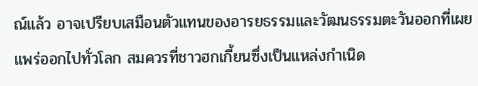ณ์แล้ว อาจเปรียบเสมือนตัวแทนของอารยธรรมและวัฒนธรรมตะวันออกที่เผยแพร่ออกไปทั่วโลก สมควรที่ชาวฮกเกี้ยนซึ่งเป็นแหล่งกำเนิด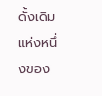ดั้งเดิมแห่งหนึ่งของ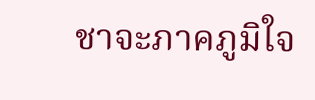ชาจะภาคภูมิใจ